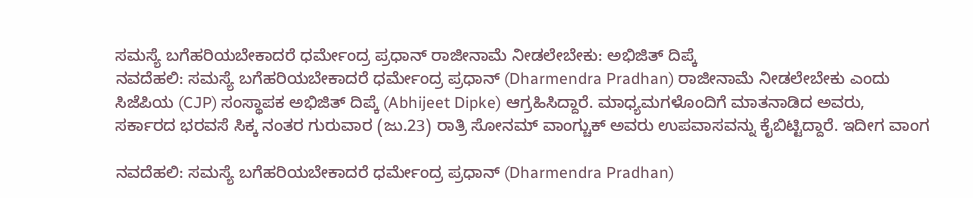ಸಮಸ್ಯೆ ಬಗೆಹರಿಯಬೇಕಾದರೆ ಧರ್ಮೇಂದ್ರ ಪ್ರಧಾನ್ ರಾಜೀನಾಮೆ ನೀಡಲೇಬೇಕು: ಅಭಿಜಿತ್ ದಿಪ್ಕೆ
ನವದೆಹಲಿ: ಸಮಸ್ಯೆ ಬಗೆಹರಿಯಬೇಕಾದರೆ ಧರ್ಮೇಂದ್ರ ಪ್ರಧಾನ್ (Dharmendra Pradhan) ರಾಜೀನಾಮೆ ನೀಡಲೇಬೇಕು ಎಂದು ಸಿಜೆಪಿಯ (CJP) ಸಂಸ್ಥಾಪಕ ಅಭಿಜಿತ್ ದಿಪ್ಕೆ (Abhijeet Dipke) ಆಗ್ರಹಿಸಿದ್ದಾರೆ. ಮಾಧ್ಯಮಗಳೊಂದಿಗೆ ಮಾತನಾಡಿದ ಅವರು, ಸರ್ಕಾರದ ಭರವಸೆ ಸಿಕ್ಕ ನಂತರ ಗುರುವಾರ (ಜು.23) ರಾತ್ರಿ ಸೋನಮ್ ವಾಂಗ್ಚುಕ್ ಅವರು ಉಪವಾಸವನ್ನು ಕೈಬಿಟ್ಟಿದ್ದಾರೆ. ಇದೀಗ ವಾಂಗ

ನವದೆಹಲಿ: ಸಮಸ್ಯೆ ಬಗೆಹರಿಯಬೇಕಾದರೆ ಧರ್ಮೇಂದ್ರ ಪ್ರಧಾನ್ (Dharmendra Pradhan)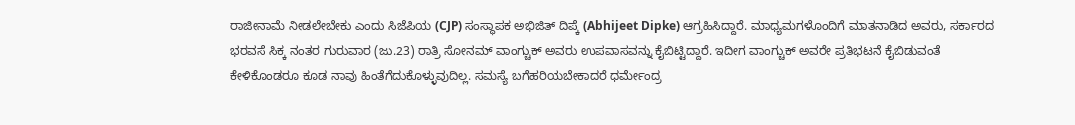ರಾಜೀನಾಮೆ ನೀಡಲೇಬೇಕು ಎಂದು ಸಿಜೆಪಿಯ (CJP) ಸಂಸ್ಥಾಪಕ ಅಭಿಜಿತ್ ದಿಪ್ಕೆ (Abhijeet Dipke) ಆಗ್ರಹಿಸಿದ್ದಾರೆ. ಮಾಧ್ಯಮಗಳೊಂದಿಗೆ ಮಾತನಾಡಿದ ಅವರು, ಸರ್ಕಾರದ ಭರವಸೆ ಸಿಕ್ಕ ನಂತರ ಗುರುವಾರ (ಜು.23) ರಾತ್ರಿ ಸೋನಮ್ ವಾಂಗ್ಚುಕ್ ಅವರು ಉಪವಾಸವನ್ನು ಕೈಬಿಟ್ಟಿದ್ದಾರೆ. ಇದೀಗ ವಾಂಗ್ಚುಕ್ ಅವರೇ ಪ್ರತಿಭಟನೆ ಕೈಬಿಡುವಂತೆ ಕೇಳಿಕೊಂಡರೂ ಕೂಡ ನಾವು ಹಿಂತೆಗೆದುಕೊಳ್ಳುವುದಿಲ್ಲ. ಸಮಸ್ಯೆ ಬಗೆಹರಿಯಬೇಕಾದರೆ ಧರ್ಮೇಂದ್ರ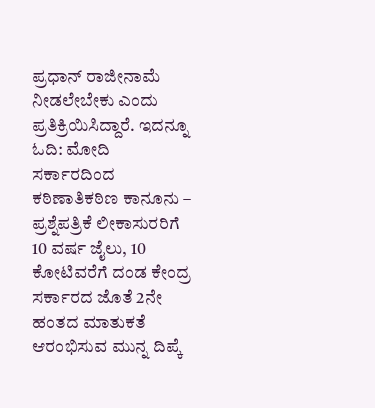ಪ್ರಧಾನ್ ರಾಜೀನಾಮೆ ನೀಡಲೇಬೇಕು ಎಂದು ಪ್ರತಿಕ್ರಿಯಿಸಿದ್ದಾರೆ. ಇದನ್ನೂ ಓದಿ: ಮೋದಿ ಸರ್ಕಾರದಿಂದ ಕಠಿಣಾತಿಕಠಿಣ ಕಾನೂನು – ಪ್ರಶ್ನೆಪತ್ರಿಕೆ ಲೀಕಾಸುರರಿಗೆ 10 ವರ್ಷ ಜೈಲು, 10 ಕೋಟಿವರೆಗೆ ದಂಡ ಕೇಂದ್ರ ಸರ್ಕಾರದ ಜೊತೆ 2ನೇ ಹಂತದ ಮಾತುಕತೆ ಆರಂಭಿಸುವ ಮುನ್ನ ದಿಪ್ಕೆ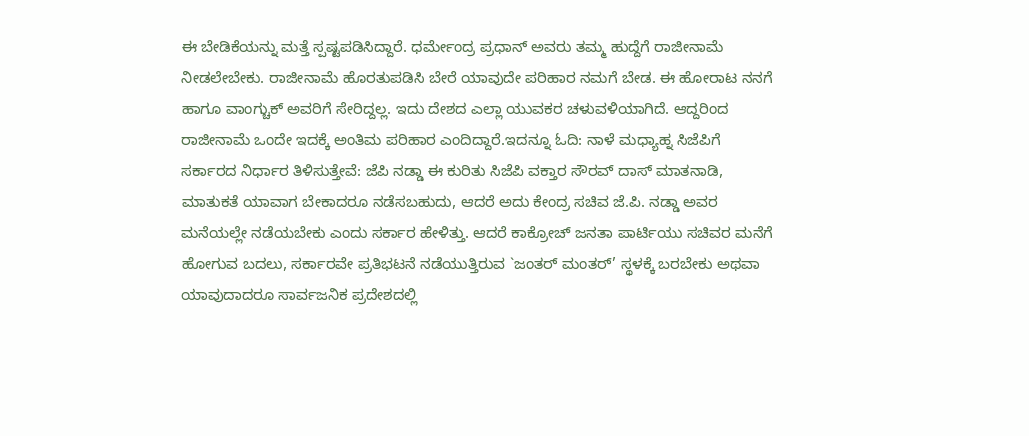ಈ ಬೇಡಿಕೆಯನ್ನು ಮತ್ತೆ ಸ್ಪಷ್ಟಪಡಿಸಿದ್ದಾರೆ. ಧರ್ಮೇಂದ್ರ ಪ್ರಧಾನ್ ಅವರು ತಮ್ಮ ಹುದ್ದೆಗೆ ರಾಜೀನಾಮೆ ನೀಡಲೇಬೇಕು. ರಾಜೀನಾಮೆ ಹೊರತುಪಡಿಸಿ ಬೇರೆ ಯಾವುದೇ ಪರಿಹಾರ ನಮಗೆ ಬೇಡ. ಈ ಹೋರಾಟ ನನಗೆ ಹಾಗೂ ವಾಂಗ್ಚುಕ್ ಅವರಿಗೆ ಸೇರಿದ್ದಲ್ಲ. ಇದು ದೇಶದ ಎಲ್ಲಾ ಯುವಕರ ಚಳುವಳಿಯಾಗಿದೆ. ಆದ್ದರಿಂದ ರಾಜೀನಾಮೆ ಒಂದೇ ಇದಕ್ಕೆ ಅಂತಿಮ ಪರಿಹಾರ ಎಂದಿದ್ದಾರೆ.ಇದನ್ನೂ ಓದಿ: ನಾಳೆ ಮಧ್ಯಾಹ್ನ ಸಿಜೆಪಿಗೆ ಸರ್ಕಾರದ ನಿರ್ಧಾರ ತಿಳಿಸುತ್ತೇವೆ: ಜೆಪಿ ನಡ್ಡಾ ಈ ಕುರಿತು ಸಿಜೆಪಿ ವಕ್ತಾರ ಸೌರವ್ ದಾಸ್ ಮಾತನಾಡಿ, ಮಾತುಕತೆ ಯಾವಾಗ ಬೇಕಾದರೂ ನಡೆಸಬಹುದು, ಆದರೆ ಅದು ಕೇಂದ್ರ ಸಚಿವ ಜೆ.ಪಿ. ನಡ್ಡಾ ಅವರ ಮನೆಯಲ್ಲೇ ನಡೆಯಬೇಕು ಎಂದು ಸರ್ಕಾರ ಹೇಳಿತ್ತು. ಆದರೆ ಕಾಕ್ರೋಚ್ ಜನತಾ ಪಾರ್ಟಿಯು ಸಚಿವರ ಮನೆಗೆ ಹೋಗುವ ಬದಲು, ಸರ್ಕಾರವೇ ಪ್ರತಿಭಟನೆ ನಡೆಯುತ್ತಿರುವ `ಜಂತರ್ ಮಂತರ್’ ಸ್ಥಳಕ್ಕೆ ಬರಬೇಕು ಅಥವಾ ಯಾವುದಾದರೂ ಸಾರ್ವಜನಿಕ ಪ್ರದೇಶದಲ್ಲಿ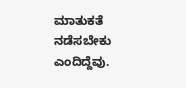ಮಾತುಕತೆ ನಡೆಸಬೇಕು ಎಂದಿದ್ದೆವು.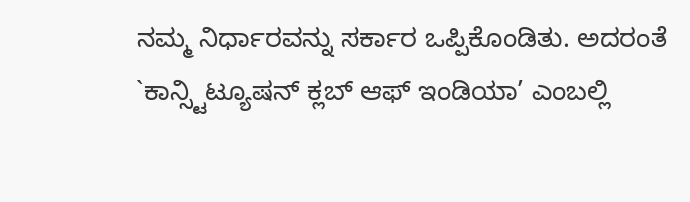ನಮ್ಮ ನಿರ್ಧಾರವನ್ನು ಸರ್ಕಾರ ಒಪ್ಪಿಕೊಂಡಿತು. ಅದರಂತೆ `ಕಾನ್ಸ್ಟಿಟ್ಯೂಷನ್ ಕ್ಲಬ್ ಆಫ್ ಇಂಡಿಯಾ’ ಎಂಬಲ್ಲಿ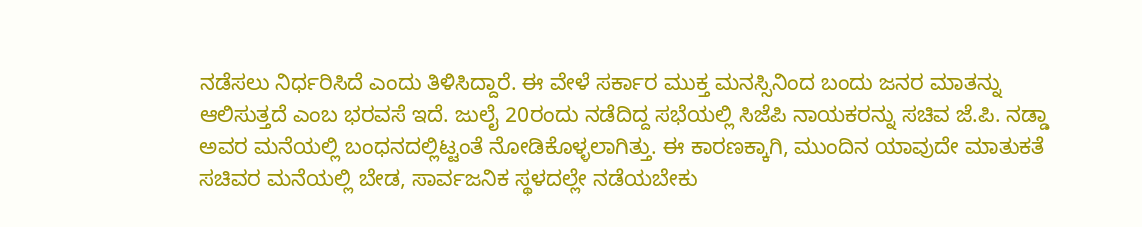ನಡೆಸಲು ನಿರ್ಧರಿಸಿದೆ ಎಂದು ತಿಳಿಸಿದ್ದಾರೆ. ಈ ವೇಳೆ ಸರ್ಕಾರ ಮುಕ್ತ ಮನಸ್ಸಿನಿಂದ ಬಂದು ಜನರ ಮಾತನ್ನು ಆಲಿಸುತ್ತದೆ ಎಂಬ ಭರವಸೆ ಇದೆ. ಜುಲೈ 20ರಂದು ನಡೆದಿದ್ದ ಸಭೆಯಲ್ಲಿ ಸಿಜೆಪಿ ನಾಯಕರನ್ನು ಸಚಿವ ಜೆ.ಪಿ. ನಡ್ಡಾ ಅವರ ಮನೆಯಲ್ಲಿ ಬಂಧನದಲ್ಲಿಟ್ಟಂತೆ ನೋಡಿಕೊಳ್ಳಲಾಗಿತ್ತು. ಈ ಕಾರಣಕ್ಕಾಗಿ, ಮುಂದಿನ ಯಾವುದೇ ಮಾತುಕತೆ ಸಚಿವರ ಮನೆಯಲ್ಲಿ ಬೇಡ, ಸಾರ್ವಜನಿಕ ಸ್ಥಳದಲ್ಲೇ ನಡೆಯಬೇಕು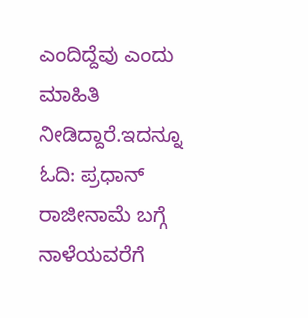ಎಂದಿದ್ದೆವು ಎಂದು ಮಾಹಿತಿ ನೀಡಿದ್ದಾರೆ.ಇದನ್ನೂ ಓದಿ: ಪ್ರಧಾನ್ ರಾಜೀನಾಮೆ ಬಗ್ಗೆ ನಾಳೆಯವರೆಗೆ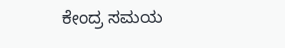ಕೇಂದ್ರ ಸಮಯ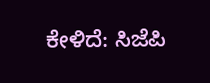ಕೇಳಿದೆ: ಸಿಜೆಪಿ